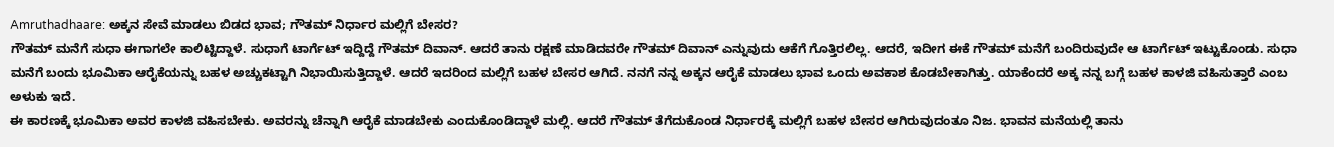Amruthadhaare: ಅಕ್ಕನ ಸೇವೆ ಮಾಡಲು ಬಿಡದ ಭಾವ; ಗೌತಮ್ ನಿರ್ಧಾರ ಮಲ್ಲಿಗೆ ಬೇಸರ?
ಗೌತಮ್ ಮನೆಗೆ ಸುಧಾ ಈಗಾಗಲೇ ಕಾಲಿಟ್ಟಿದ್ದಾಳೆ. ಸುಧಾಗೆ ಟಾರ್ಗೆಟ್ ಇದ್ದಿದ್ದೆ ಗೌತಮ್ ದಿವಾನ್. ಆದರೆ ತಾನು ರಕ್ಷಣೆ ಮಾಡಿದವರೇ ಗೌತಮ್ ದಿವಾನ್ ಎನ್ನುವುದು ಆಕೆಗೆ ಗೊತ್ತಿರಲಿಲ್ಲ. ಆದರೆ, ಇದೀಗ ಈಕೆ ಗೌತಮ್ ಮನೆಗೆ ಬಂದಿರುವುದೇ ಆ ಟಾರ್ಗೆಟ್ ಇಟ್ಟುಕೊಂಡು. ಸುಧಾ ಮನೆಗೆ ಬಂದು ಭೂಮಿಕಾ ಆರೈಕೆಯನ್ನು ಬಹಳ ಅಚ್ಚುಕಟ್ಟಾಗಿ ನಿಭಾಯಿಸುತ್ತಿದ್ದಾಳೆ. ಆದರೆ ಇದರಿಂದ ಮಲ್ಲಿಗೆ ಬಹಳ ಬೇಸರ ಆಗಿದೆ. ನನಗೆ ನನ್ನ ಅಕ್ಕನ ಆರೈಕೆ ಮಾಡಲು ಭಾವ ಒಂದು ಅವಕಾಶ ಕೊಡಬೇಕಾಗಿತ್ತು. ಯಾಕೆಂದರೆ ಅಕ್ಕ ನನ್ನ ಬಗ್ಗೆ ಬಹಳ ಕಾಳಜಿ ವಹಿಸುತ್ತಾರೆ ಎಂಬ ಅಳುಕು ಇದೆ.
ಈ ಕಾರಣಕ್ಕೆ ಭೂಮಿಕಾ ಅವರ ಕಾಳಜಿ ವಹಿಸಬೇಕು. ಅವರನ್ನು ಚೆನ್ನಾಗಿ ಆರೈಕೆ ಮಾಡಬೇಕು ಎಂದುಕೊಂಡಿದ್ದಾಳೆ ಮಲ್ಲಿ. ಆದರೆ ಗೌತಮ್ ತೆಗೆದುಕೊಂಡ ನಿರ್ಧಾರಕ್ಕೆ ಮಲ್ಲಿಗೆ ಬಹಳ ಬೇಸರ ಆಗಿರುವುದಂತೂ ನಿಜ. ಭಾವನ ಮನೆಯಲ್ಲಿ ತಾನು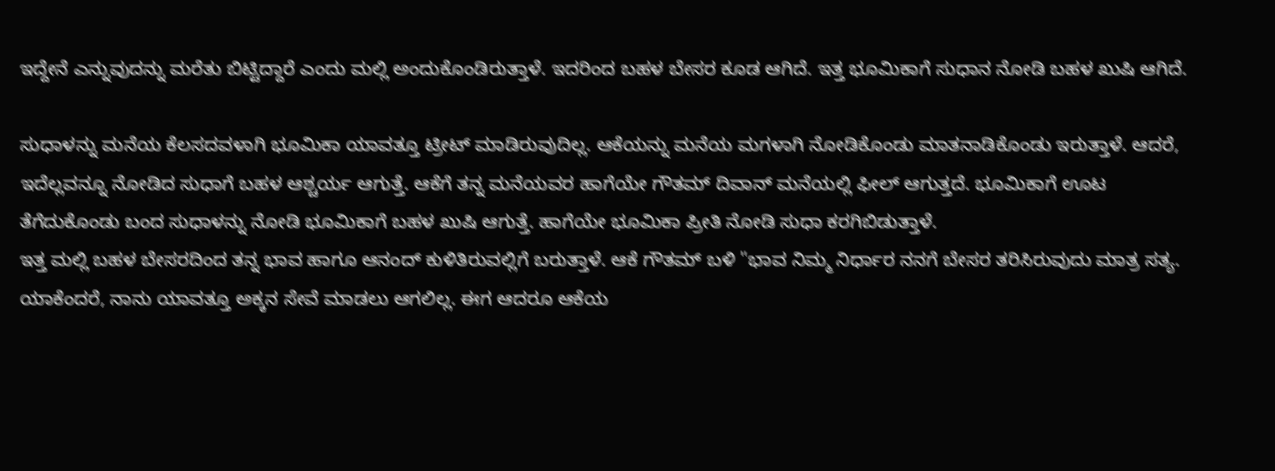ಇದ್ದೇನೆ ಎನ್ನುವುದನ್ನು ಮರೆತು ಬಿಟ್ಟಿದ್ದಾರೆ ಎಂದು ಮಲ್ಲಿ ಅಂದುಕೊಂಡಿರುತ್ತಾಳೆ. ಇದರಿಂದ ಬಹಳ ಬೇಸರ ಕೂಡ ಆಗಿದೆ. ಇತ್ತ ಭೂಮಿಕಾಗೆ ಸುಧಾನ ನೋಡಿ ಬಹಳ ಖುಷಿ ಆಗಿದೆ.

ಸುಧಾಳನ್ನು ಮನೆಯ ಕೆಲಸದವಳಾಗಿ ಭೂಮಿಕಾ ಯಾವತ್ತೂ ಟ್ರೀಟ್ ಮಾಡಿರುವುದಿಲ್ಲ. ಆಕೆಯನ್ನು ಮನೆಯ ಮಗಳಾಗಿ ನೋಡಿಕೊಂಡು ಮಾತನಾಡಿಕೊಂಡು ಇರುತ್ತಾಳೆ. ಆದರೆ, ಇದೆಲ್ಲವನ್ನೂ ನೋಡಿದ ಸುಧಾಗೆ ಬಹಳ ಆಶ್ಚರ್ಯ ಆಗುತ್ತೆ. ಆಕೆಗೆ ತನ್ನ ಮನೆಯವರ ಹಾಗೆಯೇ ಗೌತಮ್ ದಿವಾನ್ ಮನೆಯಲ್ಲಿ ಫೀಲ್ ಆಗುತ್ತದೆ. ಭೂಮಿಕಾಗೆ ಊಟ ತೆಗೆದುಕೊಂಡು ಬಂದ ಸುಧಾಳನ್ನು ನೋಡಿ ಭೂಮಿಕಾಗೆ ಬಹಳ ಖುಷಿ ಆಗುತ್ತೆ. ಹಾಗೆಯೇ ಭೂಮಿಕಾ ಪ್ರೀತಿ ನೋಡಿ ಸುಧಾ ಕರಗಿಬಿಡುತ್ತಾಳೆ.
ಇತ್ತ ಮಲ್ಲಿ ಬಹಳ ಬೇಸರದಿಂದ ತನ್ನ ಭಾವ ಹಾಗೂ ಆನಂದ್ ಕುಳಿತಿರುವಲ್ಲಿಗೆ ಬರುತ್ತಾಳೆ. ಆಕೆ ಗೌತಮ್ ಬಳಿ "ಭಾವ ನಿಮ್ಮ ನಿರ್ಧಾರ ನನಗೆ ಬೇಸರ ತರಿಸಿರುವುದು ಮಾತ್ರ ಸತ್ಯ. ಯಾಕೆಂದರೆ, ನಾನು ಯಾವತ್ತೂ ಅಕ್ಕನ ಸೇವೆ ಮಾಡಲು ಆಗಲಿಲ್ಲ. ಈಗ ಆದರೂ ಆಕೆಯ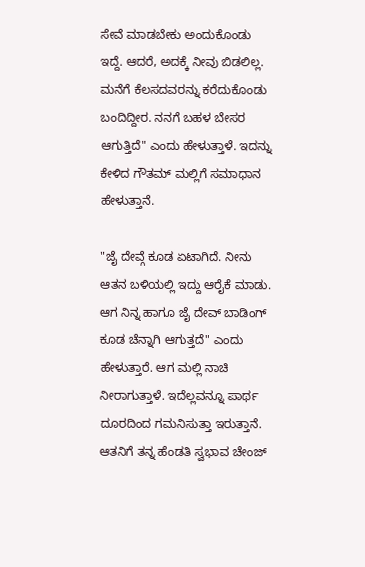ಸೇವೆ ಮಾಡಬೇಕು ಅಂದುಕೊಂಡು ಇದ್ದೆ. ಆದರೆ, ಅದಕ್ಕೆ ನೀವು ಬಿಡಲಿಲ್ಲ. ಮನೆಗೆ ಕೆಲಸದವರನ್ನು ಕರೆದುಕೊಂಡು ಬಂದಿದ್ದೀರ. ನನಗೆ ಬಹಳ ಬೇಸರ ಆಗುತ್ತಿದೆ" ಎಂದು ಹೇಳುತ್ತಾಳೆ. ಇದನ್ನು ಕೇಳಿದ ಗೌತಮ್ ಮಲ್ಲಿಗೆ ಸಮಾಧಾನ ಹೇಳುತ್ತಾನೆ.

"ಜೈ ದೇವ್ಗೆ ಕೂಡ ಏಟಾಗಿದೆ. ನೀನು ಆತನ ಬಳಿಯಲ್ಲಿ ಇದ್ದು ಆರೈಕೆ ಮಾಡು. ಆಗ ನಿನ್ನ ಹಾಗೂ ಜೈ ದೇವ್ ಬಾಡಿಂಗ್ ಕೂಡ ಚೆನ್ನಾಗಿ ಆಗುತ್ತದೆ" ಎಂದು ಹೇಳುತ್ತಾರೆ. ಆಗ ಮಲ್ಲಿ ನಾಚಿ ನೀರಾಗುತ್ತಾಳೆ. ಇದೆಲ್ಲವನ್ನೂ ಪಾರ್ಥ ದೂರದಿಂದ ಗಮನಿಸುತ್ತಾ ಇರುತ್ತಾನೆ. ಆತನಿಗೆ ತನ್ನ ಹೆಂಡತಿ ಸ್ವಭಾವ ಚೇಂಜ್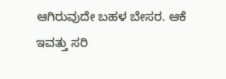ಆಗಿರುವುದೇ ಬಹಳ ಬೇಸರ. ಆಕೆ ಇವತ್ತು ಸರಿ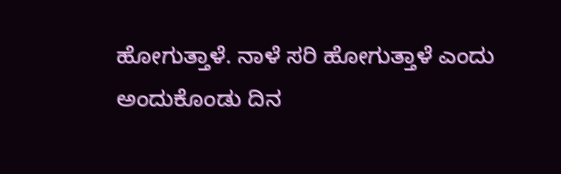ಹೋಗುತ್ತಾಳೆ. ನಾಳೆ ಸರಿ ಹೋಗುತ್ತಾಳೆ ಎಂದು ಅಂದುಕೊಂಡು ದಿನ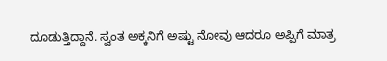ದೂಡುತ್ತಿದ್ದಾನೆ. ಸ್ವಂತ ಅಕ್ಕನಿಗೆ ಅಷ್ಟು ನೋವು ಆದರೂ ಅಪ್ಪಿಗೆ ಮಾತ್ರ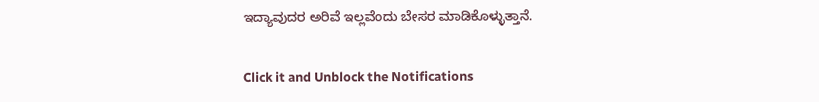ಇದ್ಯಾವುದರ ಅರಿವೆ ಇಲ್ಲವೆಂದು ಬೇಸರ ಮಾಡಿಕೊಳ್ಳುತ್ತಾನೆ.


Click it and Unblock the Notifications